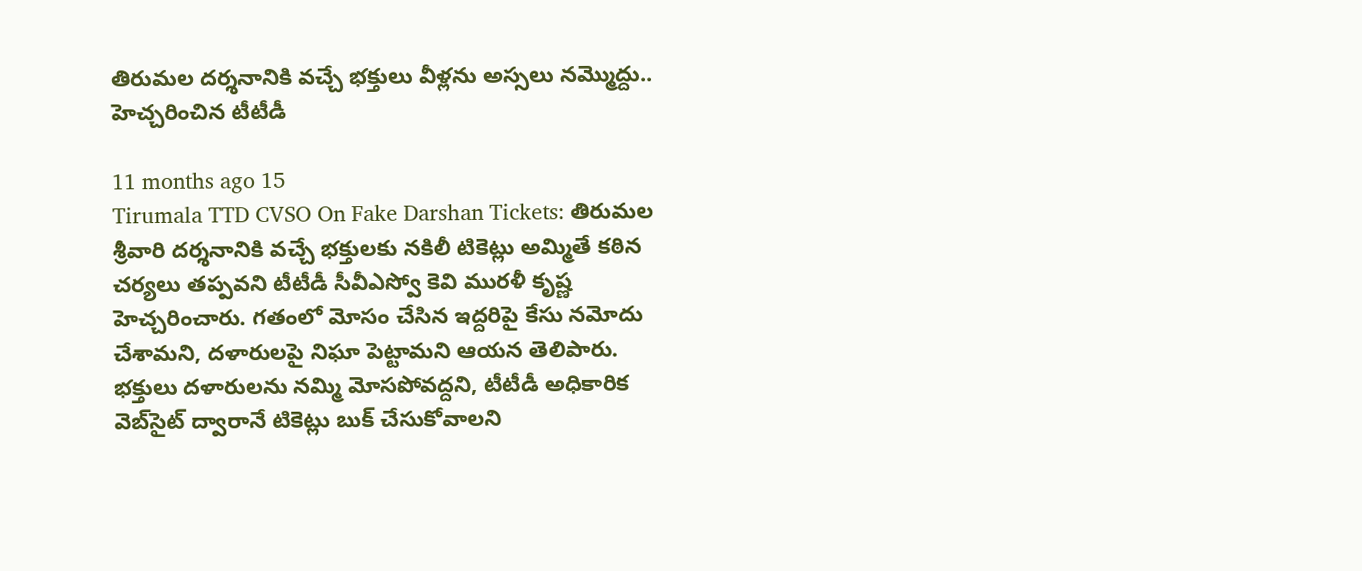తిరుమల దర్శనానికి వచ్చే భక్తులు వీళ్లను అస్సలు నమ్మొద్దు.. హెచ్చరించిన టీటీడీ

11 months ago 15
Tirumala TTD CVSO On Fake Darshan Tickets: తిరుమల శ్రీవారి దర్శనానికి వచ్చే భక్తులకు నకిలీ టికెట్లు అమ్మితే కఠిన చర్యలు తప్పవని టీటీడీ సీవీఎస్వో కెవి మురళీ కృష్ణ హెచ్చరించారు. గతంలో మోసం చేసిన ఇద్దరిపై కేసు నమోదు చేశామని, దళారులపై నిఘా పెట్టామని ఆయన తెలిపారు. భక్తులు దళారులను నమ్మి మోసపోవద్దని, టీటీడీ అధికారిక వెబ్‌సైట్ ద్వారానే టికెట్లు బుక్ చేసుకోవాలని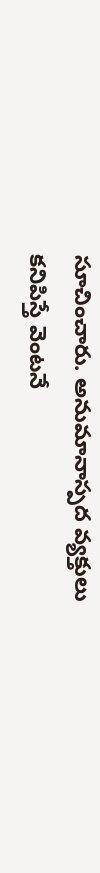సూచించారు. అనుమానాస్పద వ్యక్తులు కనిపిస్తే వెంటనే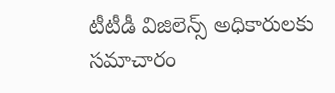టీటీడీ విజిలెన్స్ అధికారులకు సమాచారం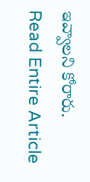ఇవ్వాలని కోరారు.
Read Entire Article